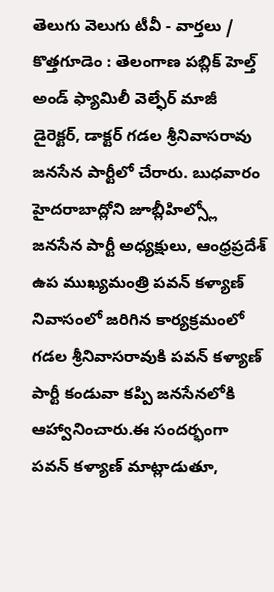తెలుగు వెలుగు టీవీ - వార్తలు / కొత్తగూడెం : తెలంగాణ పబ్లిక్ హెల్త్ అండ్ ఫ్యామిలీ వెల్ఫేర్ మాజీ డైరెక్టర్, డాక్టర్ గడల శ్రీనివాసరావు జనసేన పార్టీలో చేరారు. బుధవారం హైదరాబాద్లోని జూబ్లీహిల్స్లో జనసేన పార్టీ అధ్యక్షులు, ఆంధ్రప్రదేశ్ ఉప ముఖ్యమంత్రి పవన్ కళ్యాణ్ నివాసంలో జరిగిన కార్యక్రమంలో గడల శ్రీనివాసరావుకి పవన్ కళ్యాణ్ పార్టీ కండువా కప్పి జనసేనలోకి ఆహ్వానించారు.ఈ సందర్భంగా పవన్ కళ్యాణ్ మాట్లాడుతూ,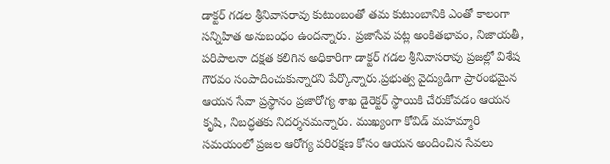డాక్టర్ గడల శ్రీనివాసరావు కుటుంబంతో తమ కుటుంబానికి ఎంతో కాలంగా సన్నిహిత అనుబంధం ఉందన్నారు. ప్రజాసేవ పట్ల అంకితభావం, నిజాయతీ, పరిపాలనా దక్షత కలిగిన అధికారిగా డాక్టర్ గడల శ్రీనివాసరావు ప్రజల్లో విశేష గౌరవం సంపాదించుకున్నారని పేర్కొన్నారు.ప్రభుత్వ వైద్యుడిగా ప్రారంభమైన ఆయన సేవా ప్రస్థానం ప్రజారోగ్య శాఖ డైరెక్టర్ స్థాయికి చేరుకోవడం ఆయన కృషి, నిబద్ధతకు నిదర్శనమన్నారు. ముఖ్యంగా కోవిడ్ మహమ్మారి సమయంలో ప్రజల ఆరోగ్య పరిరక్షణ కోసం ఆయన అందించిన సేవలు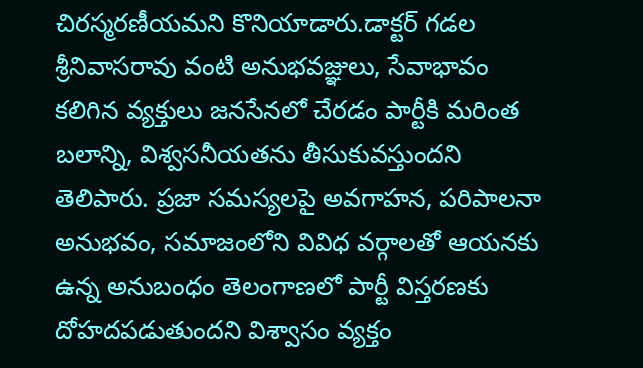చిరస్మరణీయమని కొనియాడారు.డాక్టర్ గడల శ్రీనివాసరావు వంటి అనుభవజ్ఞులు, సేవాభావం కలిగిన వ్యక్తులు జనసేనలో చేరడం పార్టీకి మరింత బలాన్ని, విశ్వసనీయతను తీసుకువస్తుందని తెలిపారు. ప్రజా సమస్యలపై అవగాహన, పరిపాలనా అనుభవం, సమాజంలోని వివిధ వర్గాలతో ఆయనకు ఉన్న అనుబంధం తెలంగాణలో పార్టీ విస్తరణకు దోహదపడుతుందని విశ్వాసం వ్యక్తం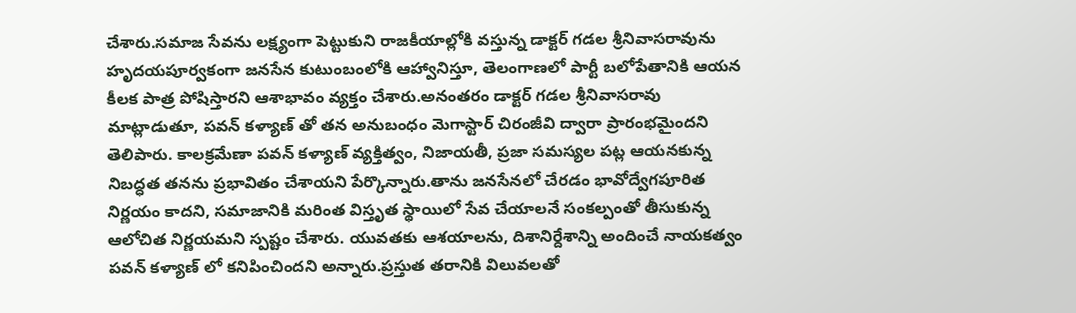చేశారు.సమాజ సేవను లక్ష్యంగా పెట్టుకుని రాజకీయాల్లోకి వస్తున్న డాక్టర్ గడల శ్రీనివాసరావును హృదయపూర్వకంగా జనసేన కుటుంబంలోకి ఆహ్వానిస్తూ, తెలంగాణలో పార్టీ బలోపేతానికి ఆయన కీలక పాత్ర పోషిస్తారని ఆశాభావం వ్యక్తం చేశారు.అనంతరం డాక్టర్ గడల శ్రీనివాసరావు మాట్లాడుతూ, పవన్ కళ్యాణ్ తో తన అనుబంధం మెగాస్టార్ చిరంజీవి ద్వారా ప్రారంభమైందని తెలిపారు. కాలక్రమేణా పవన్ కళ్యాణ్ వ్యక్తిత్వం, నిజాయతీ, ప్రజా సమస్యల పట్ల ఆయనకున్న నిబద్ధత తనను ప్రభావితం చేశాయని పేర్కొన్నారు.తాను జనసేనలో చేరడం భావోద్వేగపూరిత నిర్ణయం కాదని, సమాజానికి మరింత విస్తృత స్థాయిలో సేవ చేయాలనే సంకల్పంతో తీసుకున్న ఆలోచిత నిర్ణయమని స్పష్టం చేశారు. యువతకు ఆశయాలను, దిశానిర్దేశాన్ని అందించే నాయకత్వం పవన్ కళ్యాణ్ లో కనిపించిందని అన్నారు.ప్రస్తుత తరానికి విలువలతో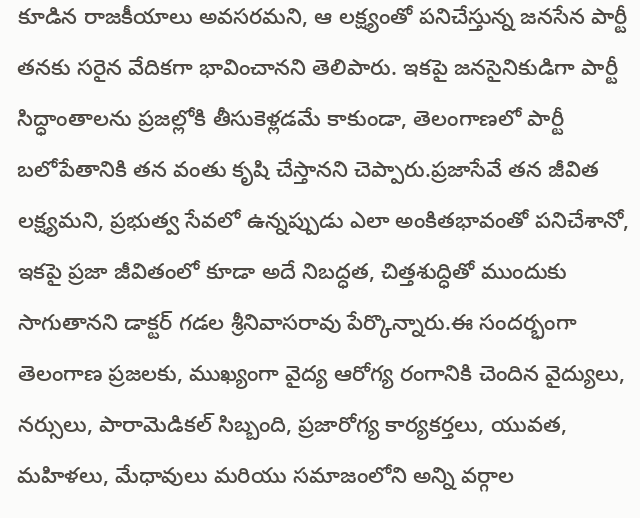కూడిన రాజకీయాలు అవసరమని, ఆ లక్ష్యంతో పనిచేస్తున్న జనసేన పార్టీ తనకు సరైన వేదికగా భావించానని తెలిపారు. ఇకపై జనసైనికుడిగా పార్టీ సిద్ధాంతాలను ప్రజల్లోకి తీసుకెళ్లడమే కాకుండా, తెలంగాణలో పార్టీ బలోపేతానికి తన వంతు కృషి చేస్తానని చెప్పారు.ప్రజాసేవే తన జీవిత లక్ష్యమని, ప్రభుత్వ సేవలో ఉన్నప్పుడు ఎలా అంకితభావంతో పనిచేశానో, ఇకపై ప్రజా జీవితంలో కూడా అదే నిబద్ధత, చిత్తశుద్ధితో ముందుకు సాగుతానని డాక్టర్ గడల శ్రీనివాసరావు పేర్కొన్నారు.ఈ సందర్భంగా తెలంగాణ ప్రజలకు, ముఖ్యంగా వైద్య ఆరోగ్య రంగానికి చెందిన వైద్యులు, నర్సులు, పారామెడికల్ సిబ్బంది, ప్రజారోగ్య కార్యకర్తలు, యువత, మహిళలు, మేధావులు మరియు సమాజంలోని అన్ని వర్గాల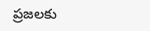ప్రజలకు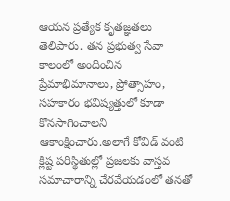ఆయన ప్రత్యేక కృతజ్ఞతలు తెలిపారు. తన ప్రభుత్వ సేవా కాలంలో అందించిన ప్రేమాభిమానాలు, ప్రోత్సాహం, సహకారం భవిష్యత్తులో కూడా కొనసాగించాలని ఆకాంక్షించారు.అలాగే కోవిడ్ వంటి క్లిష్ట పరిస్థితుల్లో ప్రజలకు వాస్తవ సమాచారాన్ని చేరవేయడంలో తనతో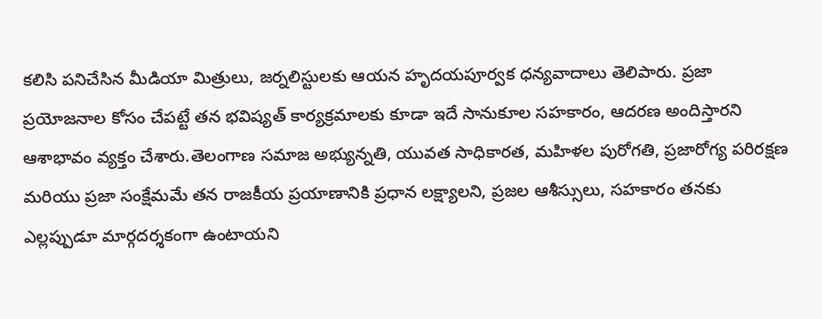కలిసి పనిచేసిన మీడియా మిత్రులు, జర్నలిస్టులకు ఆయన హృదయపూర్వక ధన్యవాదాలు తెలిపారు. ప్రజా ప్రయోజనాల కోసం చేపట్టే తన భవిష్యత్ కార్యక్రమాలకు కూడా ఇదే సానుకూల సహకారం, ఆదరణ అందిస్తారని ఆశాభావం వ్యక్తం చేశారు.తెలంగాణ సమాజ అభ్యున్నతి, యువత సాధికారత, మహిళల పురోగతి, ప్రజారోగ్య పరిరక్షణ మరియు ప్రజా సంక్షేమమే తన రాజకీయ ప్రయాణానికి ప్రధాన లక్ష్యాలని, ప్రజల ఆశీస్సులు, సహకారం తనకు ఎల్లప్పుడూ మార్గదర్శకంగా ఉంటాయని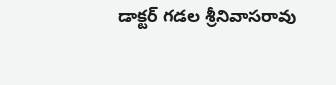డాక్టర్ గడల శ్రీనివాసరావు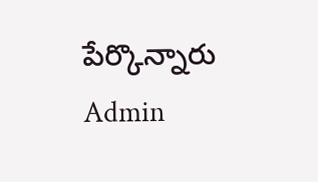పేర్కొన్నారు
Admin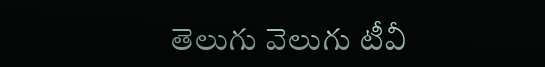తెలుగు వెలుగు టీవీ